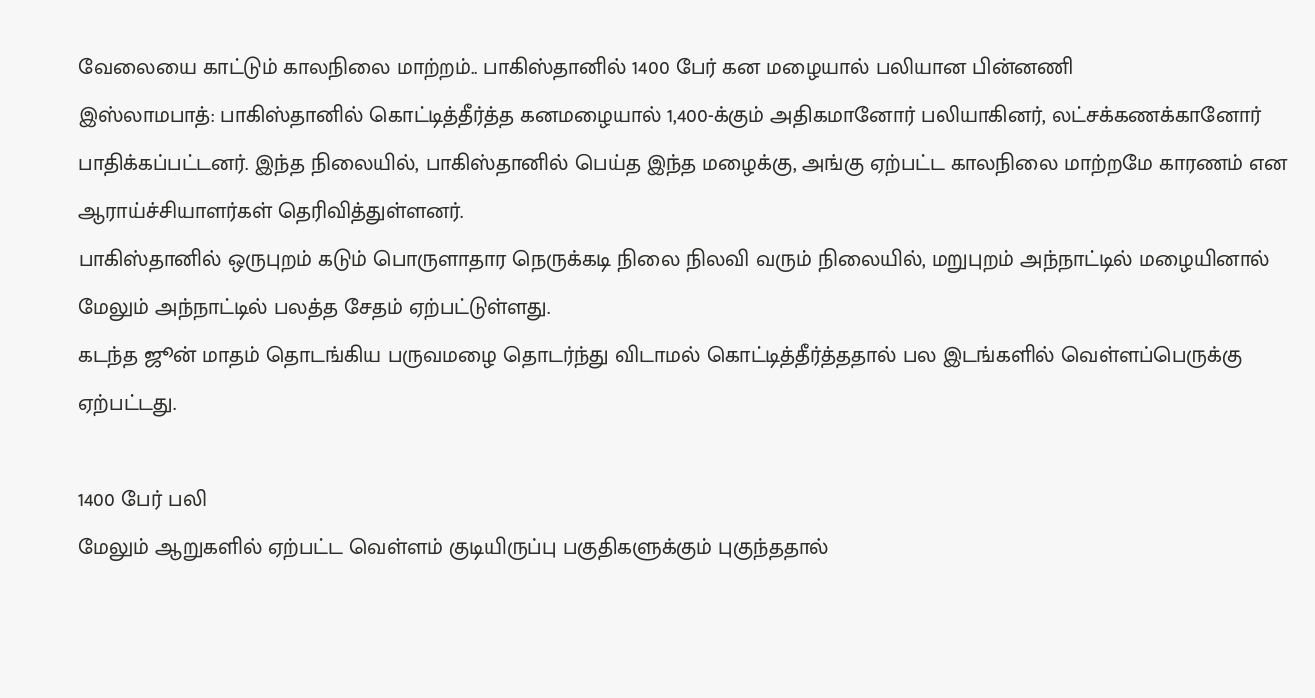வேலையை காட்டும் காலநிலை மாற்றம்.. பாகிஸ்தானில் 1400 பேர் கன மழையால் பலியான பின்னணி
இஸ்லாமபாத்: பாகிஸ்தானில் கொட்டித்தீர்த்த கனமழையால் 1,400-க்கும் அதிகமானோர் பலியாகினர், லட்சக்கணக்கானோர் பாதிக்கப்பட்டனர். இந்த நிலையில், பாகிஸ்தானில் பெய்த இந்த மழைக்கு, அங்கு ஏற்பட்ட காலநிலை மாற்றமே காரணம் என ஆராய்ச்சியாளர்கள் தெரிவித்துள்ளனர்.
பாகிஸ்தானில் ஒருபுறம் கடும் பொருளாதார நெருக்கடி நிலை நிலவி வரும் நிலையில், மறுபுறம் அந்நாட்டில் மழையினால் மேலும் அந்நாட்டில் பலத்த சேதம் ஏற்பட்டுள்ளது.
கடந்த ஜூன் மாதம் தொடங்கிய பருவமழை தொடர்ந்து விடாமல் கொட்டித்தீர்த்ததால் பல இடங்களில் வெள்ளப்பெருக்கு ஏற்பட்டது.

1400 பேர் பலி
மேலும் ஆறுகளில் ஏற்பட்ட வெள்ளம் குடியிருப்பு பகுதிகளுக்கும் புகுந்ததால்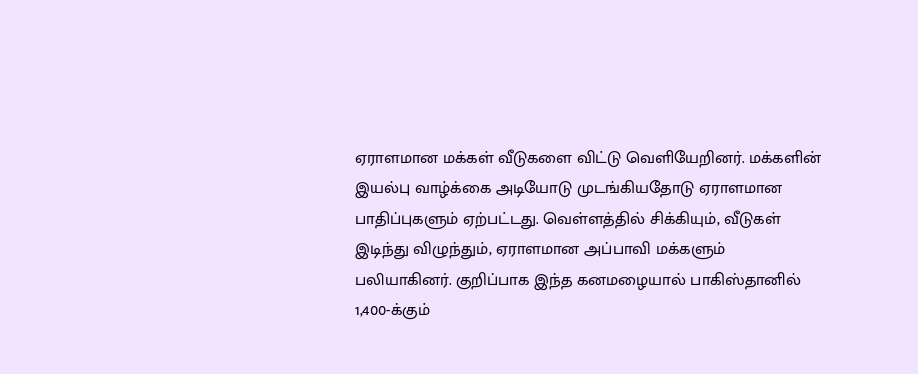ஏராளமான மக்கள் வீடுகளை விட்டு வெளியேறினர். மக்களின் இயல்பு வாழ்க்கை அடியோடு முடங்கியதோடு ஏராளமான பாதிப்புகளும் ஏற்பட்டது. வெள்ளத்தில் சிக்கியும், வீடுகள் இடிந்து விழுந்தும், ஏராளமான அப்பாவி மக்களும் பலியாகினர். குறிப்பாக இந்த கனமழையால் பாகிஸ்தானில் 1,400-க்கும்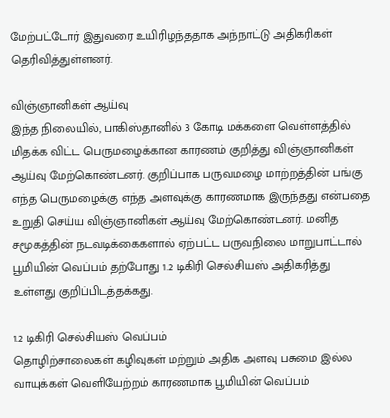மேற்பட்டோர் இதுவரை உயிரிழந்ததாக அந்நாட்டு அதிகரிகள் தெரிவித்துள்ளனர்.

விஞ்ஞானிகள் ஆய்வு
இந்த நிலையில், பாகிஸ்தானில் 3 கோடி மக்களை வெள்ளத்தில் மிதக்க விட்ட பெருமழைக்கான காரணம் குறித்து விஞ்ஞானிகள் ஆய்வு மேற்கொண்டனர். குறிப்பாக பருவமழை மாற்றத்தின் பங்கு எந்த பெருமழைக்கு எந்த அளவுக்கு காரணமாக இருந்தது என்பதை உறுதி செய்ய விஞ்ஞானிகள் ஆய்வு மேற்கொண்டனர். மனித சமூகத்தின் நடவடிக்கைகளால் ஏற்பட்ட பருவநிலை மாறுபாட்டால் பூமியின் வெப்பம் தற்போது 1.2 டிகிரி செல்சியஸ் அதிகரித்து உள்ளது குறிப்பிடத்தக்கது.

1.2 டிகிரி செல்சியஸ் வெப்பம்
தொழிற்சாலைகள் கழிவுகள் மற்றும் அதிக அளவு பசுமை இல்ல வாயுக்கள் வெளியேற்றம் காரணமாக பூமியின் வெப்பம்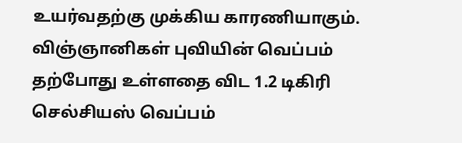உயர்வதற்கு முக்கிய காரணியாகும். விஞ்ஞானிகள் புவியின் வெப்பம் தற்போது உள்ளதை விட 1.2 டிகிரி செல்சியஸ் வெப்பம்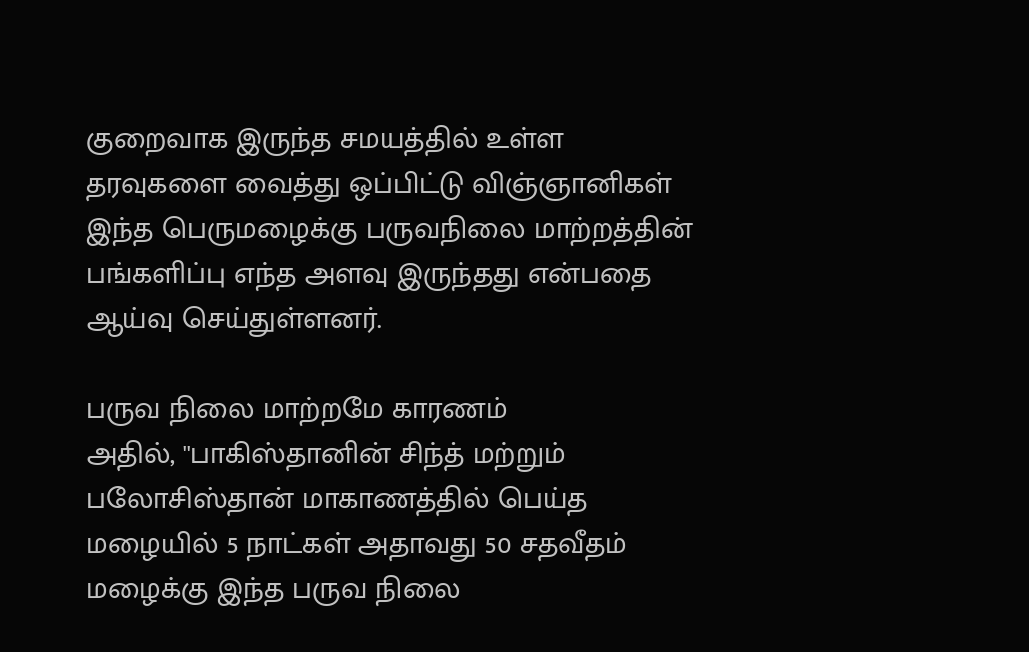குறைவாக இருந்த சமயத்தில் உள்ள தரவுகளை வைத்து ஒப்பிட்டு விஞ்ஞானிகள் இந்த பெருமழைக்கு பருவநிலை மாற்றத்தின் பங்களிப்பு எந்த அளவு இருந்தது என்பதை ஆய்வு செய்துள்ளனர்.

பருவ நிலை மாற்றமே காரணம்
அதில், ''பாகிஸ்தானின் சிந்த் மற்றும் பலோசிஸ்தான் மாகாணத்தில் பெய்த மழையில் 5 நாட்கள் அதாவது 50 சதவீதம் மழைக்கு இந்த பருவ நிலை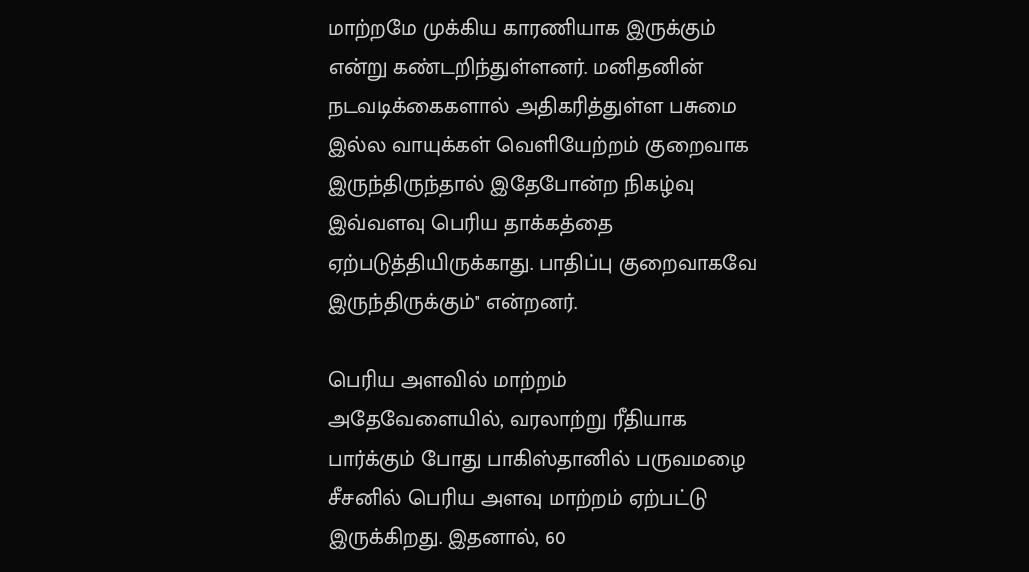மாற்றமே முக்கிய காரணியாக இருக்கும் என்று கண்டறிந்துள்ளனர். மனிதனின் நடவடிக்கைகளால் அதிகரித்துள்ள பசுமை இல்ல வாயுக்கள் வெளியேற்றம் குறைவாக இருந்திருந்தால் இதேபோன்ற நிகழ்வு இவ்வளவு பெரிய தாக்கத்தை ஏற்படுத்தியிருக்காது. பாதிப்பு குறைவாகவே இருந்திருக்கும்'' என்றனர்.

பெரிய அளவில் மாற்றம்
அதேவேளையில், வரலாற்று ரீதியாக பார்க்கும் போது பாகிஸ்தானில் பருவமழை சீசனில் பெரிய அளவு மாற்றம் ஏற்பட்டு இருக்கிறது. இதனால், 60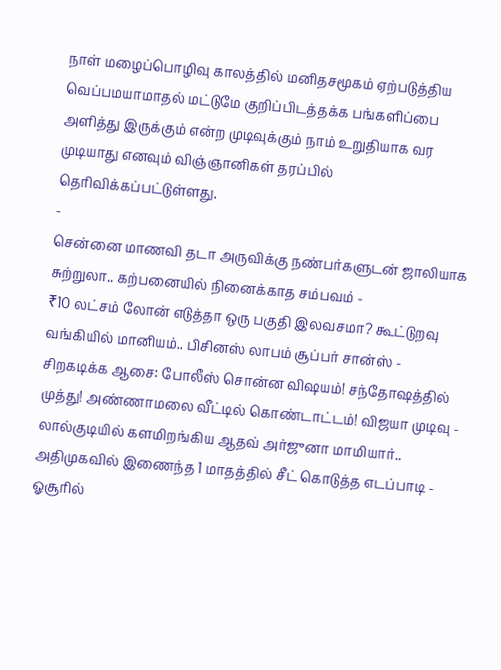நாள் மழைப்பொழிவு காலத்தில் மனிதசமூகம் ஏற்படுத்திய வெப்பமயாமாதல் மட்டுமே குறிப்பிடத்தக்க பங்களிப்பை அளித்து இருக்கும் என்ற முடிவுக்கும் நாம் உறுதியாக வர முடியாது எனவும் விஞ்ஞானிகள் தரப்பில் தெரிவிக்கப்பட்டுள்ளது.
-
சென்னை மாணவி தடா அருவிக்கு நண்பர்களுடன் ஜாலியாக சுற்றுலா.. கற்பனையில் நினைக்காத சம்பவம் -
₹10 லட்சம் லோன் எடுத்தா ஒரு பகுதி இலவசமா? கூட்டுறவு வங்கியில் மானியம்.. பிசினஸ் லாபம் சூப்பர் சான்ஸ் -
சிறகடிக்க ஆசை: போலீஸ் சொன்ன விஷயம்! சந்தோஷத்தில் முத்து! அண்ணாமலை வீட்டில் கொண்டாட்டம்! விஜயா முடிவு -
லால்குடியில் களமிறங்கிய ஆதவ் அர்ஜுனா மாமியார்.. அதிமுகவில் இணைந்த 1 மாதத்தில் சீட் கொடுத்த எடப்பாடி -
ஓசூரில்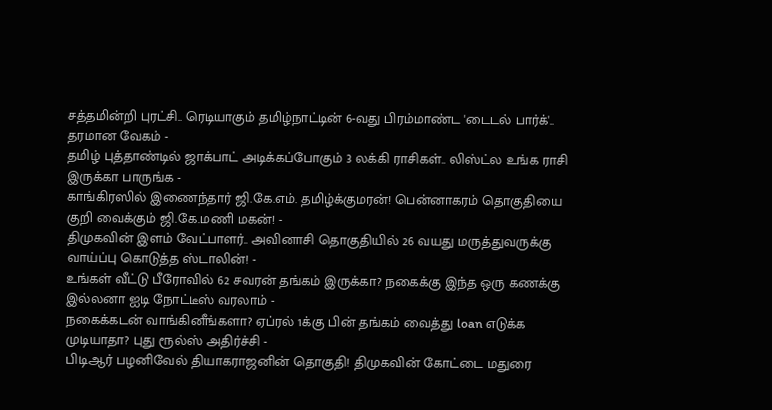சத்தமின்றி புரட்சி.. ரெடியாகும் தமிழ்நாட்டின் 6-வது பிரம்மாண்ட 'டைடல் பார்க்'.. தரமான வேகம் -
தமிழ் புத்தாண்டில் ஜாக்பாட் அடிக்கப்போகும் 3 லக்கி ராசிகள்.. லிஸ்ட்ல உங்க ராசி இருக்கா பாருங்க -
காங்கிரஸில் இணைந்தார் ஜி.கே.எம். தமிழ்க்குமரன்! பென்னாகரம் தொகுதியை குறி வைக்கும் ஜி.கே.மணி மகன்! -
திமுகவின் இளம் வேட்பாளர்.. அவினாசி தொகுதியில் 26 வயது மருத்துவருக்கு வாய்ப்பு கொடுத்த ஸ்டாலின்! -
உங்கள் வீட்டு பீரோவில் 62 சவரன் தங்கம் இருக்கா? நகைக்கு இந்த ஒரு கணக்கு இல்லனா ஐடி நோட்டீஸ் வரலாம் -
நகைக்கடன் வாங்கினீங்களா? ஏப்ரல் 1க்கு பின் தங்கம் வைத்து loan எடுக்க முடியாதா? புது ரூல்ஸ் அதிர்ச்சி -
பிடிஆர் பழனிவேல் தியாகராஜனின் தொகுதி! திமுகவின் கோட்டை மதுரை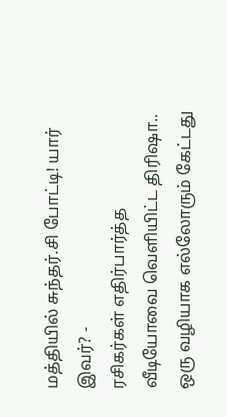மத்தியில் சுந்தர்.சி போட்டி! யார் இவர்? -
ரசிகர்கள் எதிர்பார்த்த வீடியோவை வெளியிட்ட திரிஷா.. ஒரு வழியாக எல்லோரும் கேட்டது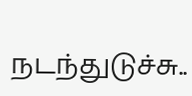நடந்துடுச்சு..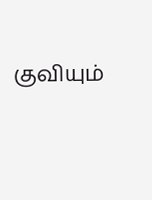குவியும்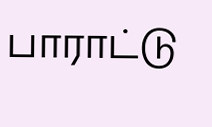பாராட்டு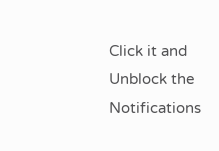Click it and Unblock the Notifications